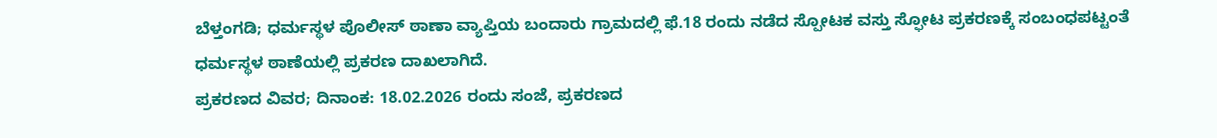ಬೆಳ್ತಂಗಡಿ; ಧರ್ಮಸ್ಥಳ ಪೊಲೀಸ್ ಠಾಣಾ ವ್ಯಾಪ್ತಿಯ ಬಂದಾರು ಗ್ರಾಮದಲ್ಲಿ ಫೆ.18 ರಂದು ನಡೆದ ಸ್ಪೋಟಕ ವಸ್ತು ಸ್ಫೋಟ ಪ್ರಕರಣಕ್ಕೆ ಸಂಬಂಧಪಟ್ಟಂತೆ ಧರ್ಮಸ್ಥಳ ಠಾಣೆಯಲ್ಲಿ ಪ್ರಕರಣ ದಾಖಲಾಗಿದೆ.
ಪ್ರಕರಣದ ವಿವರ; ದಿನಾಂಕ: 18.02.2026 ರಂದು ಸಂಜೆ, ಪ್ರಕರಣದ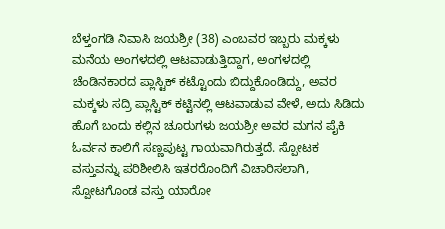ಬೆಳ್ತಂಗಡಿ ನಿವಾಸಿ ಜಯಶ್ರೀ (38) ಎಂಬವರ ಇಬ್ಬರು ಮಕ್ಕಳು ಮನೆಯ ಅಂಗಳದಲ್ಲಿ ಆಟವಾಡುತ್ತಿದ್ದಾಗ, ಅಂಗಳದಲ್ಲಿ ಚೆಂಡಿನಕಾರದ ಪ್ಲಾಸ್ಟಿಕ್ ಕಟ್ಟೊಂದು ಬಿದ್ದುಕೊಂಡಿದ್ದು, ಅವರ ಮಕ್ಕಳು ಸದ್ರಿ ಪ್ಲಾಸ್ಟಿಕ್ ಕಟ್ಟಿನಲ್ಲಿ ಆಟವಾಡುವ ವೇಳೆ, ಅದು ಸಿಡಿದು ಹೊಗೆ ಬಂದು ಕಲ್ಲಿನ ಚೂರುಗಳು ಜಯಶ್ರೀ ಅವರ ಮಗನ ಪೈಕಿ ಓರ್ವನ ಕಾಲಿಗೆ ಸಣ್ಣಪುಟ್ಟ ಗಾಯವಾಗಿರುತ್ತದೆ. ಸ್ಪೋಟಕ ವಸ್ತುವನ್ನು ಪರಿಶೀಲಿಸಿ ಇತರರೊಂದಿಗೆ ವಿಚಾರಿಸಲಾಗಿ, ಸ್ಪೋಟಗೊಂಡ ವಸ್ತು ಯಾರೋ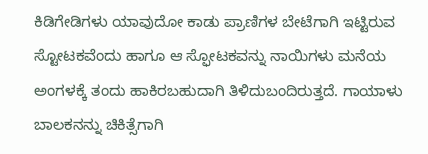ಕಿಡಿಗೇಡಿಗಳು ಯಾವುದೋ ಕಾಡು ಪ್ರಾಣಿಗಳ ಬೇಟೆಗಾಗಿ ಇಟ್ಟಿರುವ ಸ್ಟೋಟಕವೆಂದು ಹಾಗೂ ಆ ಸ್ಫೋಟಕವನ್ನು ನಾಯಿಗಳು ಮನೆಯ ಅಂಗಳಕ್ಕೆ ತಂದು ಹಾಕಿರಬಹುದಾಗಿ ತಿಳಿದುಬಂದಿರುತ್ತದೆ. ಗಾಯಾಳು ಬಾಲಕನನ್ನು ಚಿಕಿತ್ಸೆಗಾಗಿ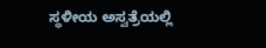ಸ್ಥಳೀಯ ಅಸ್ವತ್ರೆಯಲ್ಲಿ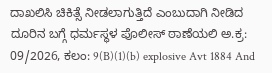ದಾಖಲಿಸಿ ಚಿಕಿತ್ಸೆ ನೀಡಲಾಗುತ್ತಿದೆ ಎಂಬುದಾಗಿ ನೀಡಿದ ದೂರಿನ ಬಗ್ಗೆ ಧರ್ಮಸ್ಥಳ ಪೊಲೀಸ್ ಠಾಣೆಯಲಿ ಅ.ಕ್ರ: 09/2026, ಕಲಂ: 9(B)(1)(b) explosive Avt 1884 And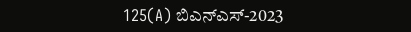125(A) ಬಿಎನ್ಎಸ್-2023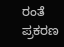ರಂತೆ ಪ್ರಕರಣ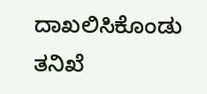ದಾಖಲಿಸಿಕೊಂಡು ತನಿಖೆ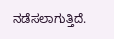ನಡೆಸಲಾಗುತ್ತಿದೆ.